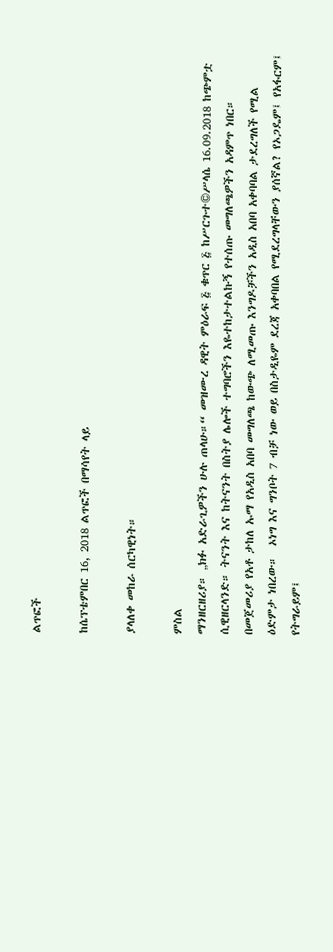ልጥፎች

ከሴፕቴምበር 16, 2018 ልጥፎች በማሳየት ላይ

ያላለቀ መከራ ሰርካዊነት።

ምስል
ማንዘርዘሪያ። „ክፉ አድራጊዎችን ሁሉ ጠላሁ።“ መዝሙረ ዳዊት ምዕራፍ ፭ ቁጥር ፭ ከሥርጉተ©ሥላሴ 16.09.2018 ከጭምቷ ሲዊዘርላንድ። ትናንት እና ከትናንት በስትያ ሌሎች ተግባሮችን እዬተከታተልኩኝ የተሰጡ መግለጫዎችን አዳምጥ ነበር። በመጀመሪያ የአቶ ታከለ ኡማ የአዲስ አበባ መግለጫ ከውጭ ለሚመጡ እንግዶቻችን አዲስ አበባ አቀባባል ታደረግለች የሚል ዕድምታ ነበረው።  ኦነግ እና ግንቦት 7 ብቻ ነው ወይ በስታዲዬም ደረጃ አቀባበል የሚደረግላቸውን ያሰኛል? የኦጋዴም፤ የአፋርም፤ የትግራይም፤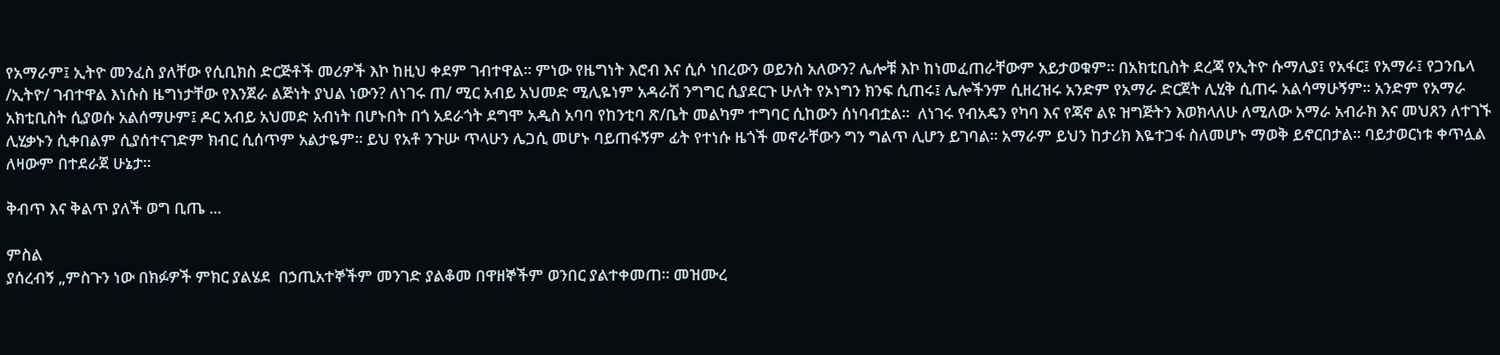የአማራም፤ ኢትዮ መንፈስ ያለቸው የሲቢክስ ድርጅቶች መሪዎች እኮ ከዚህ ቀደም ገብተዋል። ምነው የዜግነት እሮብ እና ሲሶ ነበረውን ወይንስ አለውን? ሌሎቹ እኮ ከነመፈጠራቸውም አይታወቁም። በአክቲቢስት ደረጃ የኢትዮ ሱማሊያ፤ የአፋር፤ የአማራ፤ የጋንቤላ /ኢትዮ/ ገብተዋል እነሱስ ዜግነታቸው የእንጀራ ልጅነት ያህል ነውን? ለነገሩ ጠ/ ሚር አብይ አህመድ ሚሊዬነም አዳራሽ ንግግር ሲያደርጉ ሁለት የኦነግን ክንፍ ሲጠሩ፤ ሌሎችንም ሲዘረዝሩ አንድም የአማራ ድርጀት ሊሂቅ ሲጠሩ አልሳማሁኝም። አንድም የአማራ አክቲቢስት ሲያወሱ አልሰማሁም፤ ዶር አብይ አህመድ አብነት በሆኑበት በጎ አደራጎት ደግሞ አዲስ አባባ የከንቲባ ጽ/ቤት መልካም ተግባር ሲከውን ሰነባብቷል።  ለነገሩ የብአዴን የካባ እና የጃኖ ልዩ ዝግጅትን እወክላለሁ ለሚለው አማራ አብራክ እና መህጸን ለተገኙ ሊሂቃኑን ሲቀበልም ሲያሰተናገድም ክብር ሲሰጥም አልታዬም። ይህ የአቶ ንጉሡ ጥላሁን ሌጋሲ መሆኑ ባይጠፋኝም ፊት የተነሱ ዜጎች መኖራቸውን ግን ግልጥ ሊሆን ይገባል። አማራም ይህን ከታሪክ እዬተጋፋ ስለመሆኑ ማወቅ ይኖርበታል። ባይታወርነቱ ቀጥሏል ለዛውም በተደራጀ ሁኔታ።

ቅብጥ እና ቅልጥ ያለች ወግ ቢጤ ...

ምስል
ያሰረብኝ „ምስጉን ነው በክፉዎች ምክር ያልሄደ  በኃጢአተኞችም መንገድ ያልቆመ በዋዘኞችም ወንበር ያልተቀመጠ። መዝሙረ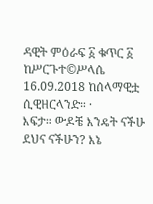ዳዊት ምዕራፍ ፩ ቁጥር ፩ ከሥርጉተ©ሥላሴ 16.09.2018 ከሰላማዊቷ ሲዊዘርላንድ። ·         እፍታ። ውዶቼ እንዴት ናችሁ ደህና ናችሁን? እኔ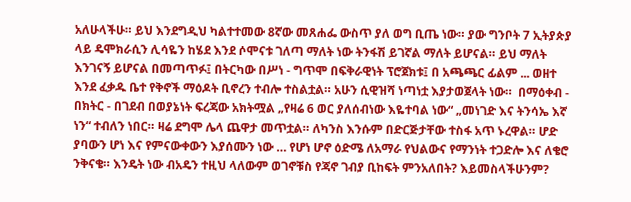አለሁላችሁ። ይህ እንደግዲህ ካልተተመው 8ኛው መጸሐፌ ውስጥ ያለ ወግ ቢጤ ነው። ያው ግንቦት 7 ኢትያጵያ ላይ ዴሞክራሲን ሊሳዬን ከሄደ እንደ ሶሞናቱ ገለጣ ማለት ነው ትንፋሽ ይገኛል ማለት ይሆናል። ይህ ማለት እንገናኝ ይሆናል በመጣጥፉ፤ በትርካው በሥነ - ግጥሞ በፍቅራዊነት ፕሮጀክቱ፤ በ አጫጫር ፊልም ... ወዘተ እንደ ፈቃዱ ቤተ የቅኖች ማዕዶት ቢኖረን ተብሎ ተስልቷል። አሁን ሲዊዝሻ ነጣነቷ እያታወጀላት ነው።  በማዕቀብ - በክትር - በገደብ በወያኔነት ፍረጃው አክትሟል „የዛሬ 6 ወር ያለሰብነው እዬተባል ነው“ „መነገድ እና ትንሳኤ እኛ ነን“ ተብለን ነበር። ዛሬ ደግሞ ሌላ ጨዋታ መጥቷል። ለካንስ እንሱም በድርጅታቸው ተስፋ አጥ ኑረዋል። ሆድ ያባውን ሆነ እና የምናውቀውን እያሰሙን ነው … የሆነ ሆኖ ዕድሜ ለአማራ የህልውና የማንነት ተጋድሎ እና ለቄሮ ንቅናቄ። እንዴት ነው ብአዴን ተዚህ ላለውም ወገኖቹስ የጃኖ ገብያ ቢከፍት ምንአለበት? እይመስላችሁንም?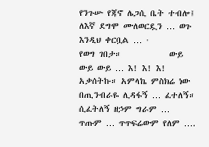የንጉሡ የጃኖ ሌጋሲ ቤት ተብሎ፤ ለእኛ ደግሞ ሙለወርዷን … ወጉ እንዲህ ቀርቧል … ·         የወግ ገበታ።            ውይ ውይ ውይ … እ! እ! እ! አቃሰትኩ። አምላኬ ምስክሬ ነው በጢንብራዬ ሊዳፋኝ … ፈተለኝ። ሲፈትለኝ ዘኃም ግራም … ጥጡም … ጥጥፍሬውም የለም ….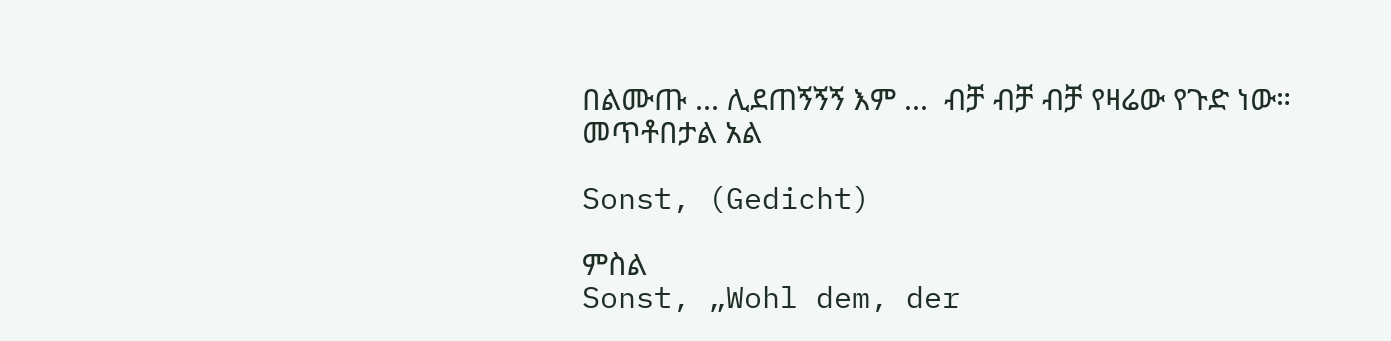በልሙጡ ... ሊደጠኝኝኝ እም ...  ብቻ ብቻ ብቻ የዛሬው የጉድ ነው። መጥቶበታል አል

Sonst, (Gedicht)

ምስል
Sonst, „Wohl dem, der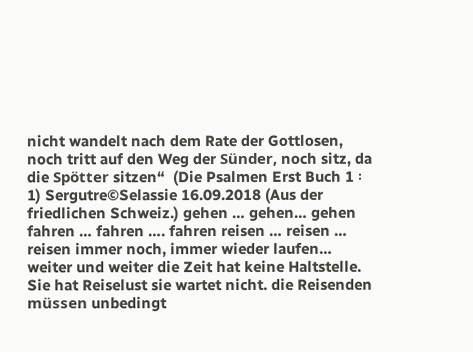nicht wandelt nach dem Rate der Gottlosen, noch tritt auf den Weg der Sünder, noch sitz, da die Spötter sitzen“  (Die Psalmen Erst Buch 1 ፡ 1) Sergutre©Selassie 16.09.2018 (Aus der friedlichen Schweiz.) gehen … gehen… gehen fahren … fahren …. fahren reisen … reisen … reisen immer noch, immer wieder laufen… weiter und weiter die Zeit hat keine Haltstelle. Sie hat Reiselust sie wartet nicht. die Reisenden müssen unbedingt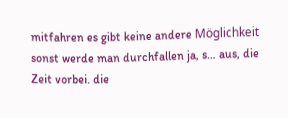mitfahren es gibt keine andere Möglichkeit sonst werde man durchfallen ja, s… aus, die Zeit vorbei. die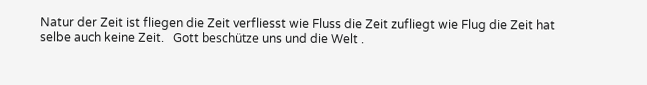Natur der Zeit ist fliegen die Zeit verfliesst wie Fluss die Zeit zufliegt wie Flug die Zeit hat selbe auch keine Zeit.   Gott beschütze uns und die Welt .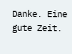Danke. Eine gute Zeit.